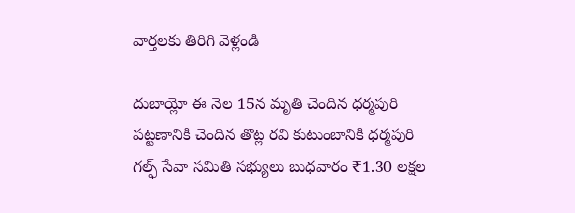వార్తలకు తిరిగి వెళ్లండి

దుబాయ్లో ఈ నెల 15న మృతి చెందిన ధర్మపురి పట్టణానికి చెందిన తొట్ల రవి కుటుంబానికి ధర్మపురి గల్ఫ్ సేవా సమితి సభ్యులు బుధవారం ₹1.30 లక్షల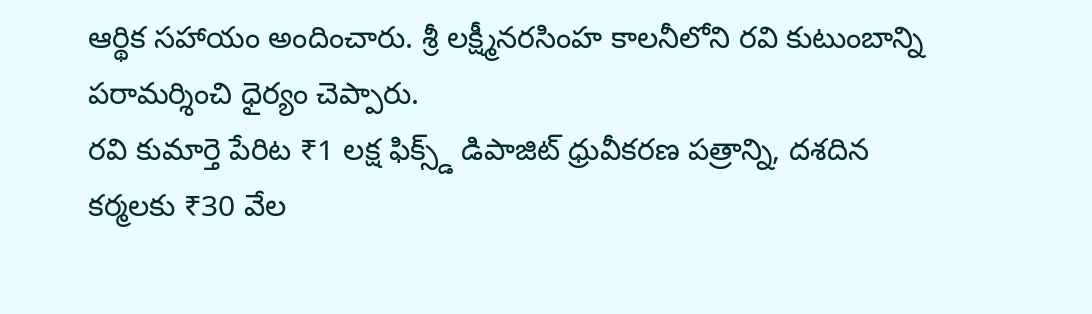ఆర్థిక సహాయం అందించారు. శ్రీ లక్ష్మీనరసింహ కాలనీలోని రవి కుటుంబాన్ని పరామర్శించి ధైర్యం చెప్పారు.
రవి కుమార్తె పేరిట ₹1 లక్ష ఫిక్స్డ్ డిపాజిట్ ధ్రువీకరణ పత్రాన్ని, దశదిన కర్మలకు ₹30 వేల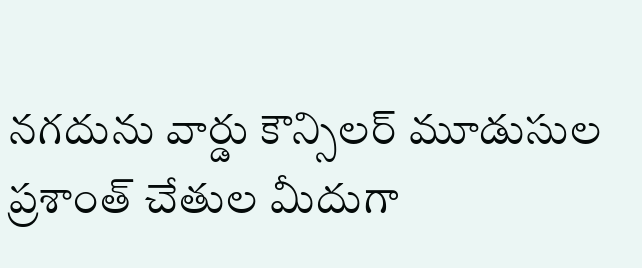నగదును వార్డు కౌన్సిలర్ మూడుసుల ప్రశాంత్ చేతుల మీదుగా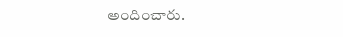అందించారు.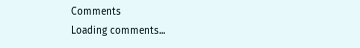Comments
Loading comments...